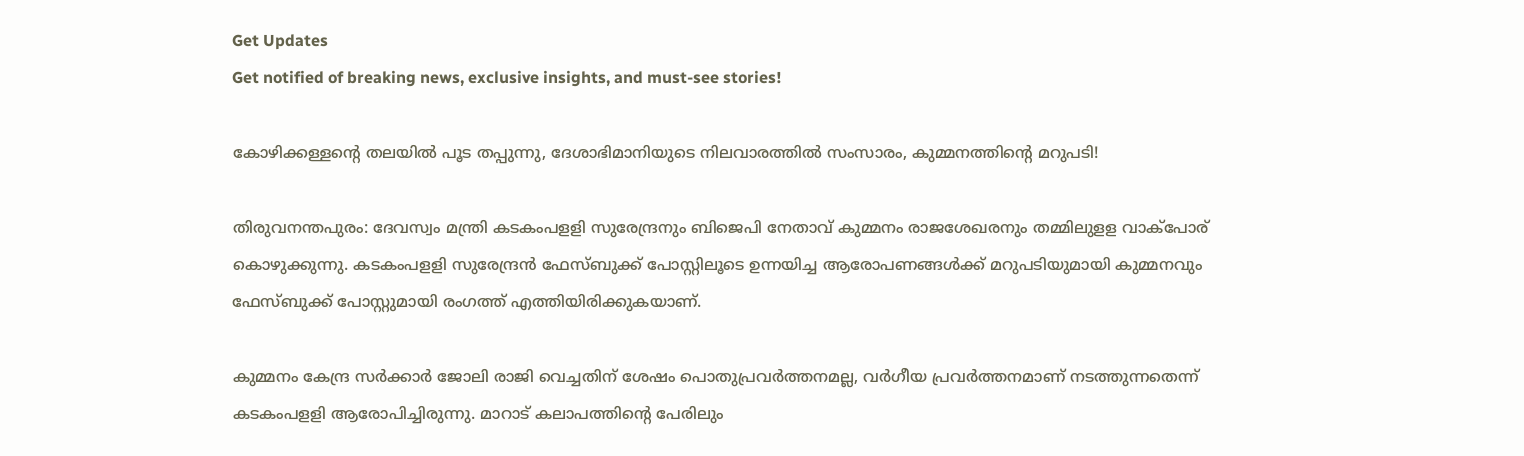Get Updates
Get notified of breaking news, exclusive insights, and must-see stories!

കോഴിക്കള്ളന്റെ തലയിൽ പൂട തപ്പുന്നു, ദേശാഭിമാനിയുടെ നിലവാരത്തിൽ സംസാരം, കുമ്മനത്തിന്റെ മറുപടി!

തിരുവനന്തപുരം: ദേവസ്വം മന്ത്രി കടകംപളളി സുരേന്ദ്രനും ബിജെപി നേതാവ് കുമ്മനം രാജശേഖരനും തമ്മിലുളള വാക്‌പോര് കൊഴുക്കുന്നു. കടകംപളളി സുരേന്ദ്രന്‍ ഫേസ്ബുക്ക് പോസ്റ്റിലൂടെ ഉന്നയിച്ച ആരോപണങ്ങള്‍ക്ക് മറുപടിയുമായി കുമ്മനവും ഫേസ്ബുക്ക് പോസ്റ്റുമായി രംഗത്ത് എത്തിയിരിക്കുകയാണ്.

കുമ്മനം കേന്ദ്ര സര്‍ക്കാര്‍ ജോലി രാജി വെച്ചതിന് ശേഷം പൊതുപ്രവര്‍ത്തനമല്ല, വര്‍ഗീയ പ്രവര്‍ത്തനമാണ് നടത്തുന്നതെന്ന് കടകംപളളി ആരോപിച്ചിരുന്നു. മാറാട് കലാപത്തിന്റെ പേരിലും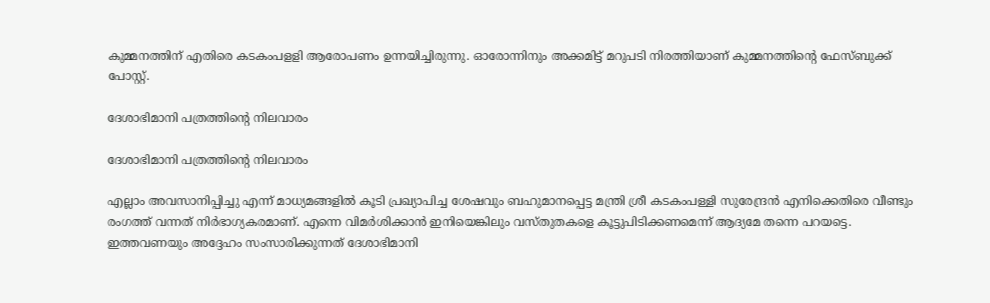കുമ്മനത്തിന് എതിരെ കടകംപളളി ആരോപണം ഉന്നയിച്ചിരുന്നു. ഓരോന്നിനും അക്കമിട്ട് മറുപടി നിരത്തിയാണ് കുമ്മനത്തിന്റെ ഫേസ്ബുക്ക് പോസ്റ്റ്.

ദേശാഭിമാനി പത്രത്തിന്റെ നിലവാരം

ദേശാഭിമാനി പത്രത്തിന്റെ നിലവാരം

എല്ലാം അവസാനിപ്പിച്ചു എന്ന് മാധ്യമങ്ങളിൽ കൂടി പ്രഖ്യാപിച്ച ശേഷവും ബഹുമാനപ്പെട്ട മന്ത്രി ശ്രീ കടകംപള്ളി സുരേന്ദ്രൻ എനിക്കെതിരെ വീണ്ടും രംഗത്ത് വന്നത് നിർഭാഗ്യകരമാണ്. എന്നെ വിമർശിക്കാൻ ഇനിയെങ്കിലും വസ്തുതകളെ കൂട്ടുപിടിക്കണമെന്ന് ആദ്യമേ തന്നെ പറയട്ടെ. ഇത്തവണയും അദ്ദേഹം സംസാരിക്കുന്നത് ദേശാഭിമാനി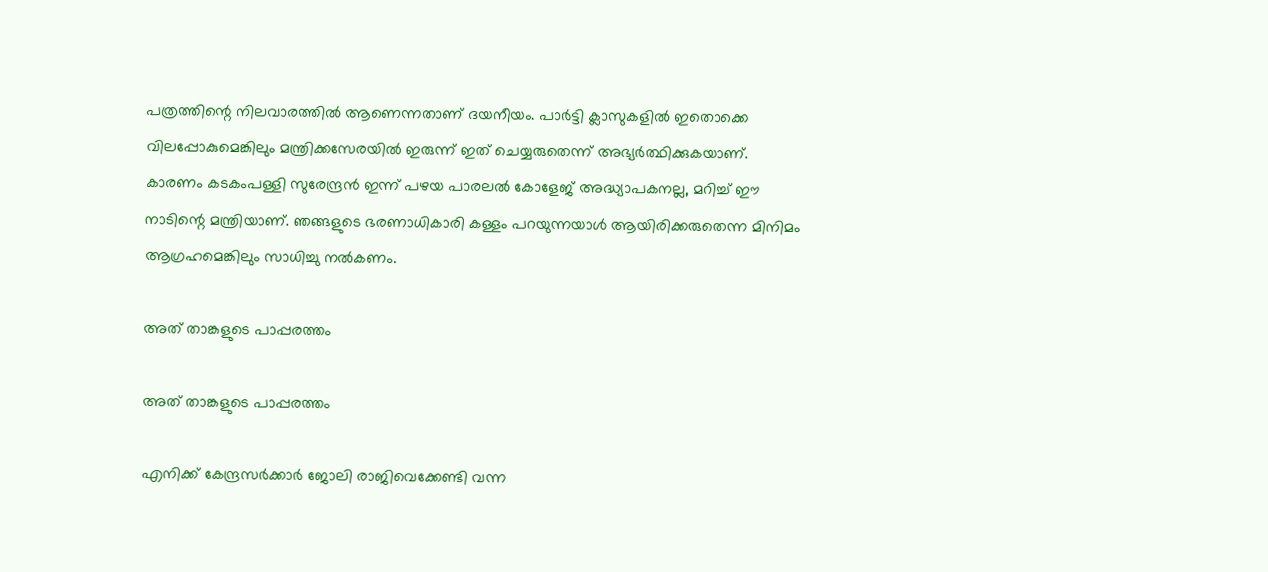പത്രത്തിന്റെ നിലവാരത്തിൽ ആണെന്നതാണ് ദയനീയം. പാർട്ടി ക്ലാസുകളിൽ ഇതൊക്കെ വിലപ്പോകുമെങ്കിലും മന്ത്രിക്കസേരയിൽ ഇരുന്ന് ഇത് ചെയ്യരുതെന്ന് അഭ്യർത്ഥിക്കുകയാണ്. കാരണം കടകംപള്ളി സുരേന്ദ്രൻ ഇന്ന് പഴയ പാരലൽ കോളേജ് അദ്ധ്യാപകനല്ല, മറിച്ച് ‍ഈ നാടിന്റെ മന്ത്രിയാണ്. ഞങ്ങളുടെ ഭരണാധികാരി കള്ളം പറയുന്നയാൾ ആയിരിക്കരുതെന്ന മിനിമം ആഗ്രഹമെങ്കിലും സാധിച്ചു നൽകണം.

അത് താങ്കളുടെ പാപ്പരത്തം

അത് താങ്കളുടെ പാപ്പരത്തം

എനിക്ക് കേന്ദ്രസർക്കാർ ജോലി രാജിവെക്കേണ്ടി വന്ന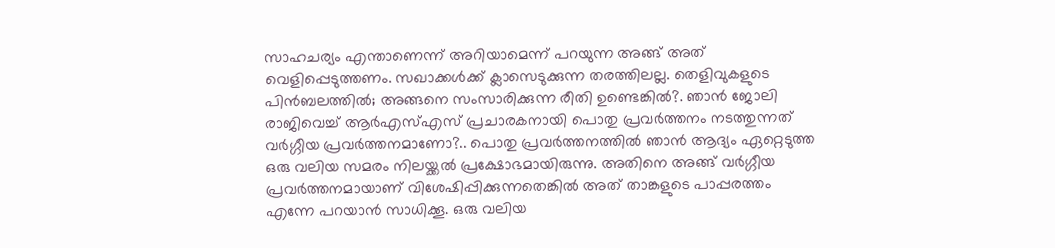സാഹചര്യം എന്താണെന്ന് അറിയാമെന്ന് പറയുന്ന അങ്ങ് അത് വെളിപ്പെടുത്തണം. സഖാക്കൾക്ക് ക്ലാസെടുക്കുന്ന തരത്തിലല്ല. തെളിവുകളുടെ പിൻബലത്തിൽ; അങ്ങനെ സംസാരിക്കുന്ന രീതി ഉണ്ടെങ്കിൽ?. ഞാൻ ജോലി രാജിവെച്ച് ആർഎസ്എസ് പ്രചാരകനായി പൊതു പ്രവർത്തനം നടത്തുന്നത് വർഗ്ഗീയ പ്രവർത്തനമാണോ?.. പൊതു പ്രവർത്തനത്തിൽ ഞാൻ ആദ്യം ഏറ്റെടുത്ത ഒരു വലിയ സമരം നിലയ്ക്കൽ പ്രക്ഷോഭമായിരുന്നു. അതിനെ അങ്ങ് വർഗ്ഗീയ പ്രവർത്തനമായാണ് വിശേഷിപ്പിക്കുന്നതെങ്കിൽ അത് താങ്കളുടെ പാപ്പരത്തം എന്നേ പറയാൻ സാധിക്കൂ. ഒരു വലിയ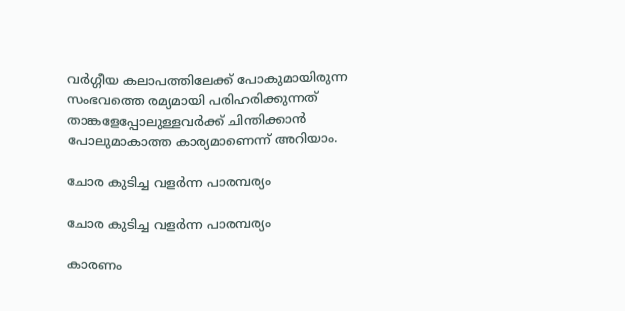വർഗ്ഗീയ കലാപത്തിലേക്ക് പോകുമായിരുന്ന സംഭവത്തെ രമ്യമായി പരിഹരിക്കുന്നത് താങ്കളേപ്പോലുള്ളവർക്ക് ചിന്തിക്കാൻ പോലുമാകാത്ത കാര്യമാണെന്ന് അറിയാം.

ചോര കുടിച്ച വളർന്ന പാരമ്പര്യം

ചോര കുടിച്ച വളർന്ന പാരമ്പര്യം

കാരണം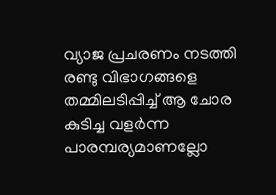വ്യാജ പ്രചരണം നടത്തി രണ്ടു വിഭാഗങ്ങളെ തമ്മിലടിപ്പിച്ച് ആ ചോര കുടിച്ച വളർന്ന പാരമ്പര്യമാണല്ലോ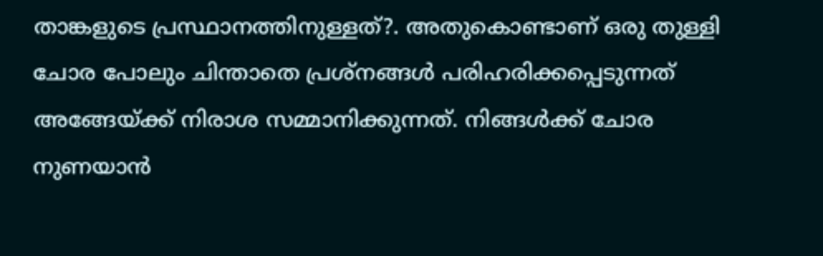താങ്കളുടെ പ്രസ്ഥാനത്തിനുള്ളത്?. അതുകൊണ്ടാണ് ഒരു തുള്ളി ചോര പോലും ചിന്താതെ പ്രശ്നങ്ങൾ പരിഹരിക്കപ്പെടുന്നത് അങ്ങേയ്ക്ക് നിരാശ സമ്മാനിക്കുന്നത്. നിങ്ങൾക്ക് ചോര നുണയാൻ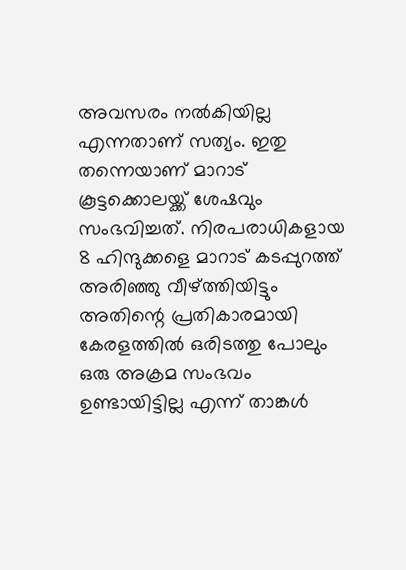അവസരം നൽകിയില്ല എന്നതാണ് സത്യം. ഇതു തന്നെയാണ് മാറാട് കൂട്ടക്കൊലയ്ക്ക് ശേഷവും സംഭവിച്ചത്. നിരപരാധികളായ 8 ഹിന്ദുക്കളെ മാറാട് കടപ്പുറത്ത് അരിഞ്ഞു വീഴ്ത്തിയിട്ടും അതിന്റെ പ്രതികാരമായി കേരളത്തിൽ ഒരിടത്തു പോലും ഒരു അക്രമ സംഭവം ഉണ്ടായിട്ടില്ല എന്ന് താങ്കൾ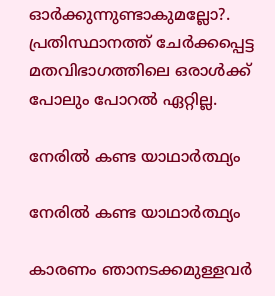ഓർക്കുന്നുണ്ടാകുമല്ലോ?. പ്രതിസ്ഥാനത്ത് ചേർക്കപ്പെട്ട മതവിഭാഗത്തിലെ ഒരാള്‍ക്ക് പോലും പോറൽ ഏറ്റില്ല.

നേരിൽ കണ്ട യാഥാർത്ഥ്യം

നേരിൽ കണ്ട യാഥാർത്ഥ്യം

കാരണം ഞാനടക്കമുള്ളവർ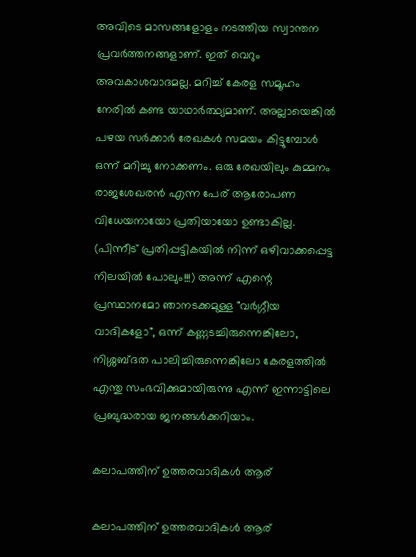അവിടെ മാസങ്ങളോളം നടത്തിയ സ്വാന്തന പ്രവർത്തനങ്ങളാണ്. ഇത് വെറും അവകാശവാദമല്ല. മറിച്ച് കേരള സമൂഹം നേരിൽ കണ്ട യാഥാർത്ഥ്യമാണ്. അല്ലായെങ്കിൽ പഴയ സർക്കാർ രേഖകൾ സമയം കിട്ടുമ്പോൾ ഒന്ന് മറിച്ചു നോക്കണം. ഒരു രേഖയിലും കുമ്മനം രാജശേഖരൻ എന്ന പേര് ആരോപണ വിധേയനായോ പ്രതിയായോ ഉണ്ടാകില്ല. (പിന്നീട് പ്രതിപ്പട്ടികയിൽ നിന്ന് ഒഴിവാക്കപ്പെട്ട നിലയിൽ പോലും!!!) അന്ന് എന്റെ പ്രസ്ഥാനമോ ഞാനടക്കമുള്ള "വർഗ്ഗീയ വാദികളോ", ഒന്ന് കണ്ണടച്ചിരുന്നെങ്കിലോ, നിശ്ശബ്ദത പാലിച്ചിരുന്നെങ്കിലോ കേരളത്തിൽ എന്തു സംഭവിക്കുമായിരുന്നു എന്ന് ഇന്നാട്ടിലെ പ്രബുദ്ധരായ ജനങ്ങൾക്കറിയാം.

കലാപത്തിന് ഉത്തരവാദികൾ ആര്

കലാപത്തിന് ഉത്തരവാദികൾ ആര്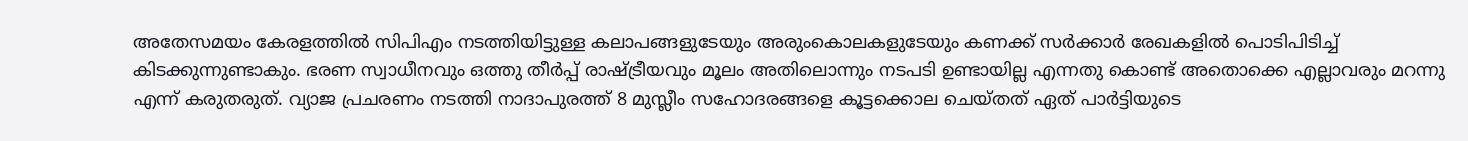അതേസമയം കേരളത്തിൽ സിപിഎം നടത്തിയിട്ടുള്ള കലാപങ്ങളുടേയും അരുംകൊലകളുടേയും കണക്ക് സർക്കാർ രേഖകളിൽ പൊടിപിടിച്ച് കിടക്കുന്നുണ്ടാകും. ഭരണ സ്വാധീനവും ഒത്തു തീർപ്പ് രാഷ്ട്രീയവും മൂലം അതിലൊന്നും നടപടി ഉണ്ടായില്ല എന്നതു കൊണ്ട് അതൊക്കെ എല്ലാവരും മറന്നു എന്ന് കരുതരുത്. വ്യാജ പ്രചരണം നടത്തി നാദാപുരത്ത് 8 മുസ്ലീം സഹോദരങ്ങളെ കൂട്ടക്കൊല ചെയ്തത് ഏത് പാർട്ടിയുടെ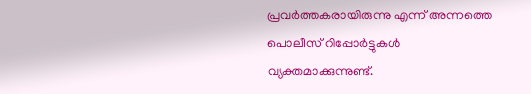പ്രവർത്തകരായിരുന്നു എന്ന് അന്നത്തെ പൊലീസ് റിപ്പോർട്ടുകൾ വ്യക്തമാക്കുന്നുണ്ട്.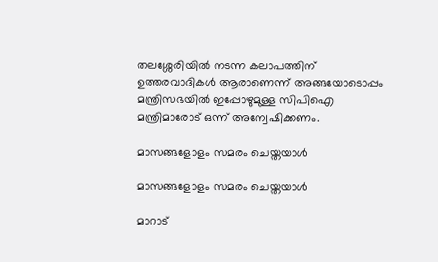തലശ്ശേരിയിൽ നടന്ന കലാപത്തിന് ഉത്തരവാദികൾ ആരാണെന്ന് അങ്ങയോടൊപ്പം മന്ത്രിസഭയിൽ ഇപ്പോഴുമുള്ള സിപിഐ മന്ത്രിമാരോട് ഒന്ന് അന്വേഷിക്കണം.

മാസങ്ങളോളം സമരം ചെയ്തയാൾ

മാസങ്ങളോളം സമരം ചെയ്തയാൾ

മാറാട്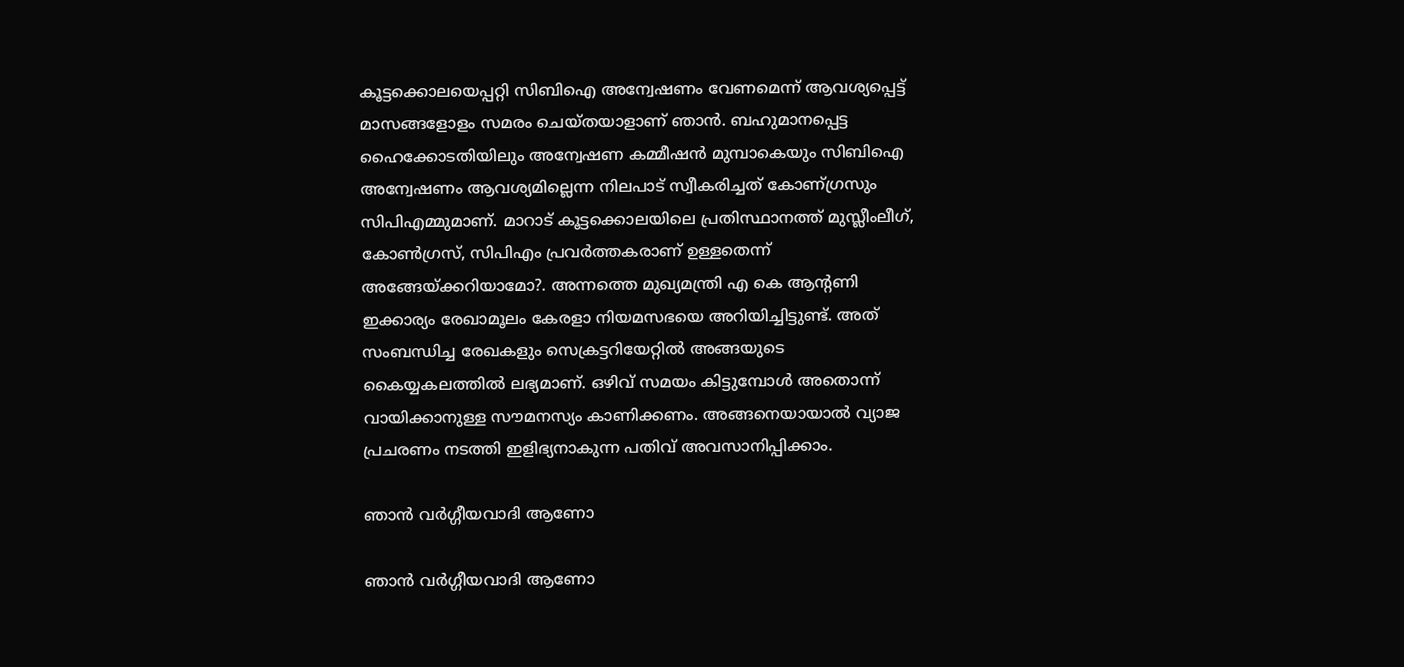കൂട്ടക്കൊലയെപ്പറ്റി സിബിഐ അന്വേഷണം വേണമെന്ന് ആവശ്യപ്പെട്ട് മാസങ്ങളോളം സമരം ചെയ്തയാളാണ് ഞാൻ. ബഹുമാനപ്പെട്ട ഹൈക്കോടതിയിലും അന്വേഷണ കമ്മീഷൻ മുമ്പാകെയും സിബിഐ അന്വേഷണം ആവശ്യമില്ലെന്ന നിലപാട് സ്വീകരിച്ചത് കോണ്ഗ്രസും സിപിഎമ്മുമാണ്. മാറാട് കൂട്ടക്കൊലയിലെ പ്രതിസ്ഥാനത്ത് മുസ്ലീംലീഗ്, കോൺഗ്രസ്, സിപിഎം പ്രവർത്തകരാണ് ഉള്ളതെന്ന് അങ്ങേയ്ക്കറിയാമോ?. അന്നത്തെ മുഖ്യമന്ത്രി എ കെ ആന്റണി ഇക്കാര്യം രേഖാമൂലം കേരളാ നിയമസഭയെ അറിയിച്ചിട്ടുണ്ട്. അത് സംബന്ധിച്ച രേഖകളും സെക്രട്ടറിയേറ്റിൽ അങ്ങയുടെ കൈയ്യകലത്തിൽ ലഭ്യമാണ്. ഒഴിവ് സമയം കിട്ടുമ്പോൾ അതൊന്ന് വായിക്കാനുള്ള സൗമനസ്യം കാണിക്കണം. അങ്ങനെയായാൽ വ്യാജ പ്രചരണം നടത്തി ഇളിഭ്യനാകുന്ന പതിവ് അവസാനിപ്പിക്കാം.

ഞാൻ വർഗ്ഗീയവാദി ആണോ

ഞാൻ വർഗ്ഗീയവാദി ആണോ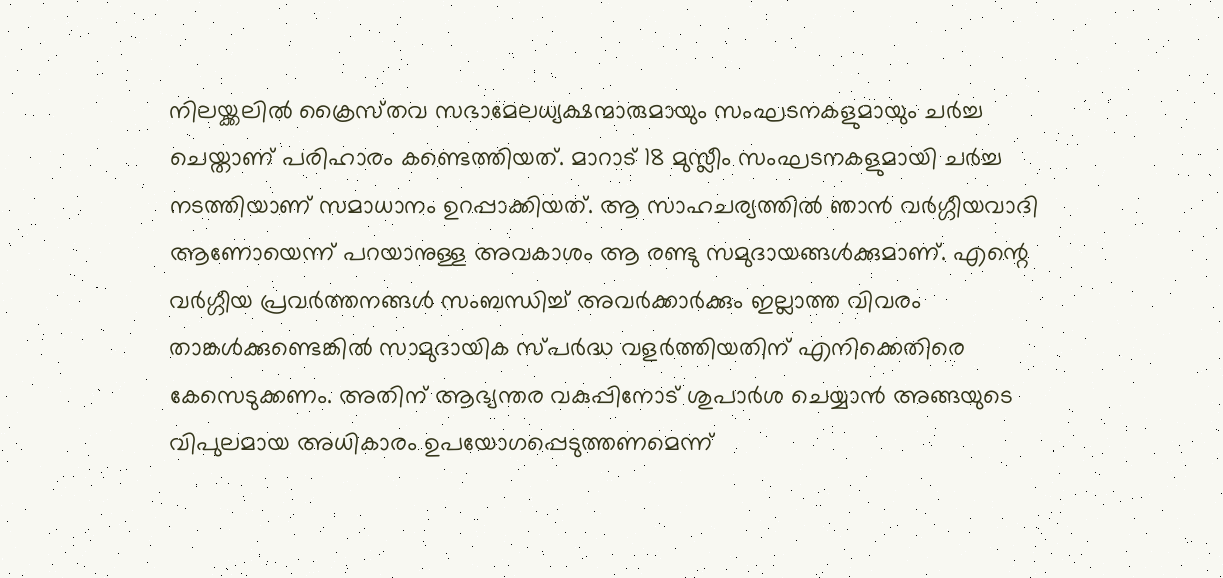നിലയ്ക്കലിൽ ക്രൈസ്‌തവ സഭാമേലധ്യക്ഷന്മാരുമായും സംഘടനകളുമായും ചർച്ച ചെയ്താണ് പരിഹാരം കണ്ടെത്തിയത്. മാറാട് 18 മുസ്ലീം സംഘടനകളുമായി ചർച്ച നടത്തിയാണ് സമാധാനം ഉറപ്പാക്കിയത്. ആ സാഹചര്യത്തിൽ ഞാൻ വർഗ്ഗീയവാദി ആണോയെന്ന് പറയാനുള്ള അവകാശം ആ രണ്ടു സമുദായങ്ങൾക്കുമാണ്. എന്റെ വര്‍ഗ്ഗീയ പ്രവർത്തനങ്ങൾ സംബന്ധിച്ച് അവർക്കാർക്കും ഇല്ലാത്ത വിവരം താങ്കൾക്കുണ്ടെങ്കിൽ സാമുദായിക സ്പർദ്ധ വളർത്തിയതിന് എനിക്കെതിരെ കേസെടുക്കണം. അതിന് ആഭ്യന്തര വകുപ്പിനോട് ശുപാർശ ചെയ്യാൻ അങ്ങയുടെ വിപുലമായ അധികാരം ഉപയോഗപ്പെടുത്തണമെന്ന്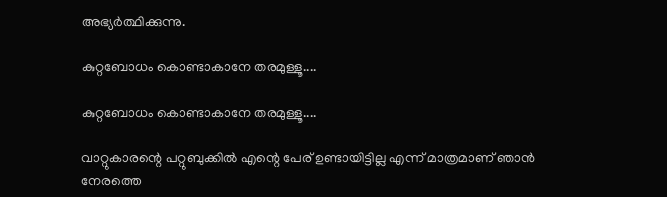അഭ്യർത്ഥിക്കുന്നു.

കുറ്റബോധം കൊണ്ടാകാനേ തരമുള്ളൂ....

കുറ്റബോധം കൊണ്ടാകാനേ തരമുള്ളൂ....

വാറ്റുകാരന്റെ പറ്റുബുക്കിൽ എന്റെ പേര് ഉണ്ടായിട്ടില്ല എന്ന് മാത്രമാണ് ഞാൻ നേരത്തെ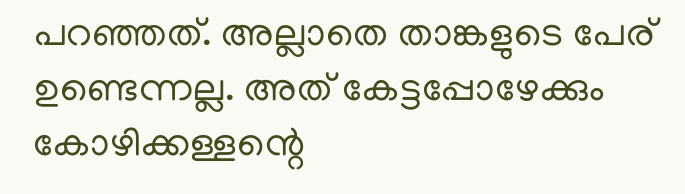പറഞ്ഞത്. അല്ലാതെ താങ്കളുടെ പേര് ഉണ്ടെന്നല്ല. അത് കേട്ടപ്പോഴേക്കും കോഴിക്കള്ളന്റെ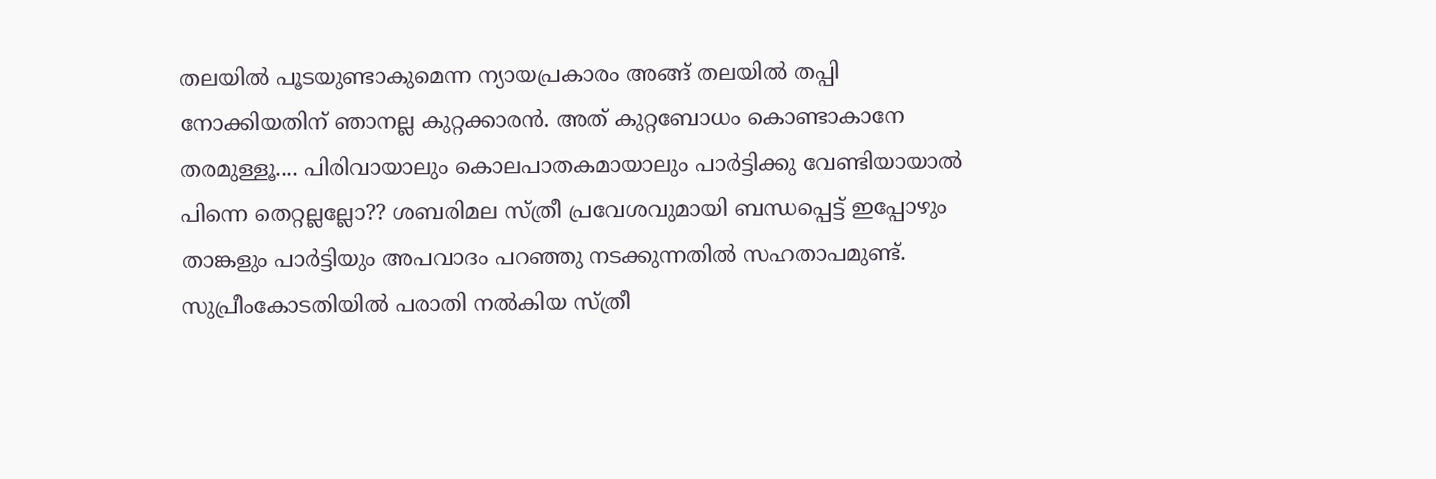തലയിൽ പൂടയുണ്ടാകുമെന്ന ന്യായപ്രകാരം അങ്ങ് തലയിൽ തപ്പി നോക്കിയതിന് ഞാനല്ല കുറ്റക്കാരൻ. അത് കുറ്റബോധം കൊണ്ടാകാനേ തരമുള്ളൂ.... പിരിവായാലും കൊലപാതകമായാലും പാർട്ടിക്കു വേണ്ടിയായാൽ പിന്നെ തെറ്റല്ലല്ലോ?? ശബരിമല സ്ത്രീ പ്രവേശവുമായി ബന്ധപ്പെട്ട് ഇപ്പോഴും താങ്കളും പാർട്ടിയും അപവാദം പറഞ്ഞു നടക്കുന്നതിൽ സഹതാപമുണ്ട്. സുപ്രീംകോടതിയിൽ പരാതി നൽകിയ സ്ത്രീ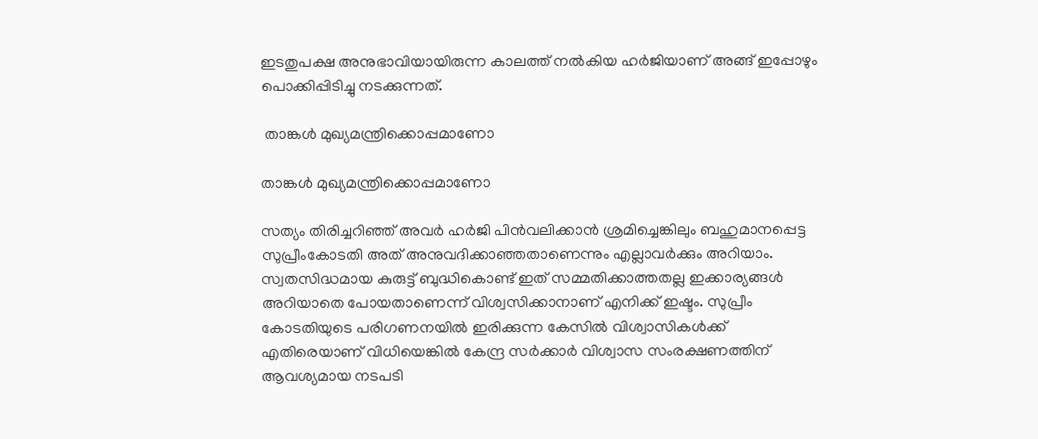ഇടതുപക്ഷ അനുഭാവിയായിരുന്ന കാലത്ത് നൽകിയ ഹർജിയാണ് അങ്ങ് ഇപ്പോഴും പൊക്കിപ്പിടിച്ചു നടക്കുന്നത്.

 താങ്കൾ മുഖ്യമന്ത്രിക്കൊപ്പമാണോ

താങ്കൾ മുഖ്യമന്ത്രിക്കൊപ്പമാണോ

സത്യം തിരിച്ചറിഞ്ഞ് അവർ ഹർജി പിൻവലിക്കാൻ ശ്രമിച്ചെങ്കിലും ബഹുമാനപ്പെട്ട സുപ്രീംകോടതി അത് അനുവദിക്കാഞ്ഞതാണെന്നും എല്ലാവർക്കും അറിയാം. സ്വതസിദ്ധമായ കുരുട്ട് ബുദ്ധികൊണ്ട് ഇത് സമ്മതിക്കാത്തതല്ല ഇക്കാര്യങ്ങൾ അറിയാതെ പോയതാണെന്ന് വിശ്വസിക്കാനാണ് എനിക്ക് ഇഷ്ടം. സുപ്രീം കോടതിയുടെ പരിഗണനയിൽ ഇരിക്കുന്ന കേസിൽ വിശ്വാസികൾക്ക് എതിരെയാണ് വിധിയെങ്കിൽ കേന്ദ്ര സർക്കാർ വിശ്വാസ സംരക്ഷണത്തിന് ആവശ്യമായ നടപടി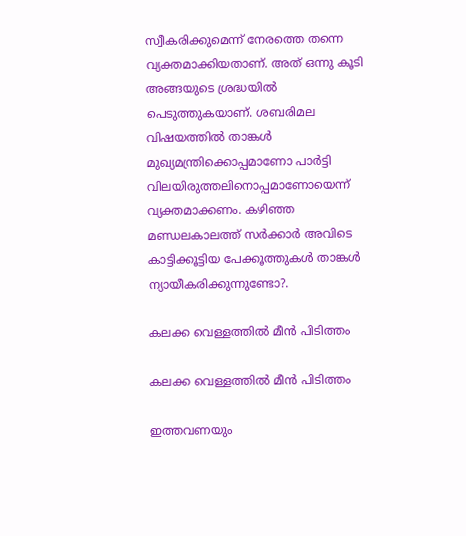സ്വീകരിക്കുമെന്ന് നേരത്തെ തന്നെ വ്യക്തമാക്കിയതാണ്. അത് ഒന്നു കൂടി അങ്ങയുടെ ശ്രദ്ധയിൽ പെടുത്തുകയാണ്. ശബരിമല വിഷയത്തിൽ താങ്കൾ മുഖ്യമന്ത്രിക്കൊപ്പമാണോ പാർട്ടി വിലയിരുത്തലിനൊപ്പമാണോയെന്ന് വ്യക്തമാക്കണം. കഴിഞ്ഞ മണ്ഡലകാലത്ത് സർക്കാർ അവിടെ കാട്ടിക്കൂട്ടിയ പേക്കൂത്തുകൾ താങ്കൾ ന്യായീകരിക്കുന്നുണ്ടോ?.

കലക്ക വെള്ളത്തിൽ മീൻ പിടിത്തം

കലക്ക വെള്ളത്തിൽ മീൻ പിടിത്തം

ഇത്തവണയും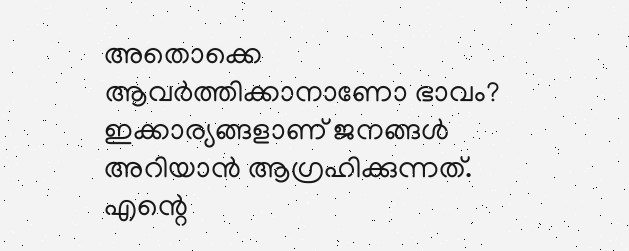അതൊക്കെ ആവർത്തിക്കാനാണോ ഭാവം? ഇക്കാര്യങ്ങളാണ് ജനങ്ങൾ‌ അറിയാൻ ആഗ്രഹിക്കുന്നത്. എന്റെ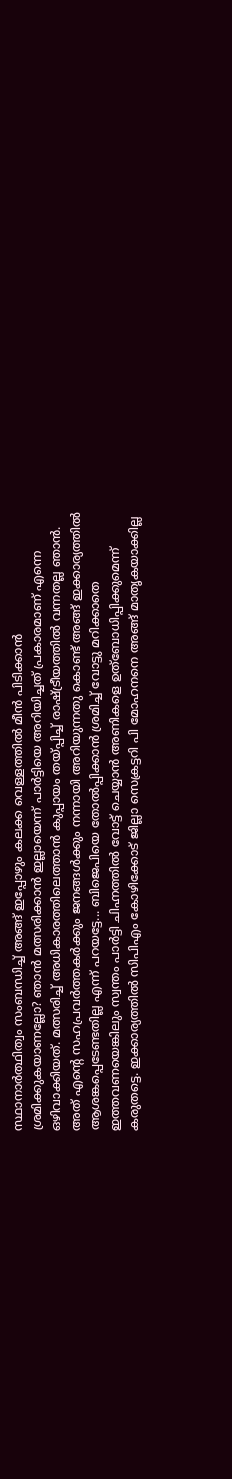സ്ഥാനാർത്ഥിത്വം സംബന്ധിച്ച് അങ്ങ് ഇപ്പോഴും കലക്ക വെള്ളത്തിൽ മീൻ പിടിക്കാൻ ശ്രമിക്കുകയാണല്ലോ? ഞാൻ മത്സരിക്കാൻ ഇല്ലായെന്ന് പാർട്ടിയെ അറിയിച്ചത് പ്രകാരമാണ് എന്നെ ഒഴിവാക്കിയത്. മത്സരിച്ച് അധികാരത്തിലെത്താൻ കുപ്പായം തയ്പ്പിച്ച് രാഷ്ട്രീയത്തിൽ വന്നതല്ല ഞാൻ. അത് എന്റെ സഹപ്രവർത്തകർക്കും ജനങ്ങൾക്കും നന്നായി അറിയുന്നതു കൊണ്ട് അങ്ങ് ഇക്കാര്യത്തിൽ ആശങ്കപ്പെടേണ്ടതില്ല എന്ന് പറയട്ടേ... ബിജെപിയെ തോൽപ്പിക്കാൻ ശ്രമിച്ച് വോട്ടു മറിക്കാതെ ഇത്തവണയെങ്കിലും സ്വന്തം പാർട്ടി ചിഹ്നത്തിൽ വോട്ട് ചെയ്യാൻ അണികളെ ഉത്ബോധിപ്പിക്കുമെന്ന് കരുതട്ടെ. ഇക്കാര്യത്തിൽ സിപിഎം കോഴിക്കോട് ജില്ലാ സെക്രട്ടറി പി മോഹനനെ അങ്ങ് മാതൃകയാക്കില്ല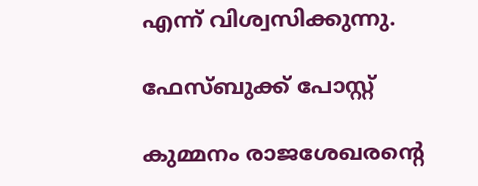എന്ന് വിശ്വസിക്കുന്നു.

ഫേസ്ബുക്ക് പോസ്റ്റ്

കുമ്മനം രാജശേഖരന്റെ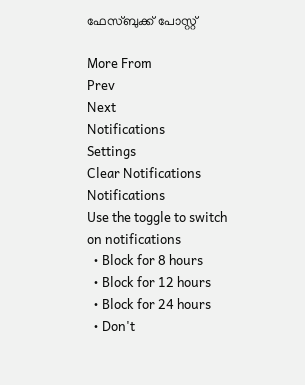ഫേസ്ബുക്ക് പോസ്റ്റ്

More From
Prev
Next
Notifications
Settings
Clear Notifications
Notifications
Use the toggle to switch on notifications
  • Block for 8 hours
  • Block for 12 hours
  • Block for 24 hours
  • Don't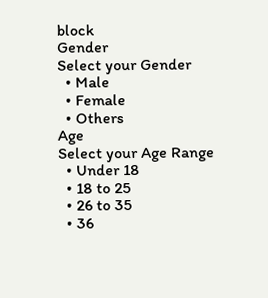block
Gender
Select your Gender
  • Male
  • Female
  • Others
Age
Select your Age Range
  • Under 18
  • 18 to 25
  • 26 to 35
  • 36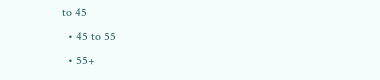to 45
  • 45 to 55
  • 55+